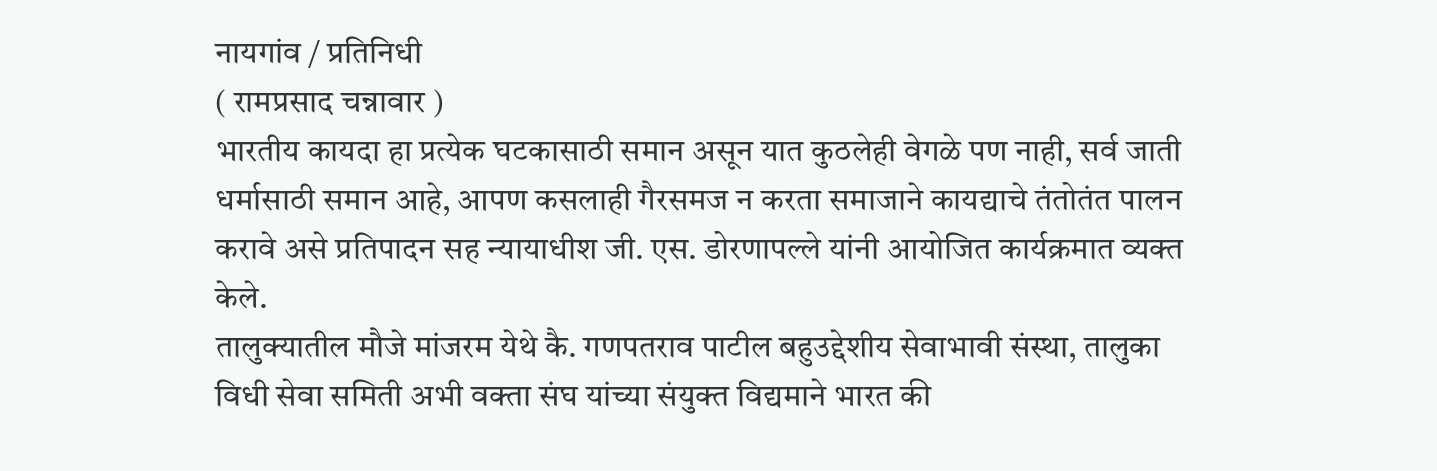नायगांव / प्रतिनिधी
( रामप्रसाद चन्नावार )
भारतीय कायदा हा प्रत्येक घटकासाठी समान असून यात कुठलेही वेगळे पण नाही, सर्व जाती धर्मासाठी समान आहे, आपण कसलाही गैरसमज न करता समाजाने कायद्याचे तंतोतंत पालन करावे असे प्रतिपादन सह न्यायाधीश जी. एस. डोरणापल्ले यांनी आयोजित कार्यक्रमात व्यक्त केले.
तालुक्यातील मौजे मांजरम येथे कै. गणपतराव पाटील बहुउद्देशीय सेवाभावी संस्था, तालुका विधी सेवा समिती अभी वक्ता संघ यांच्या संयुक्त विद्यमाने भारत की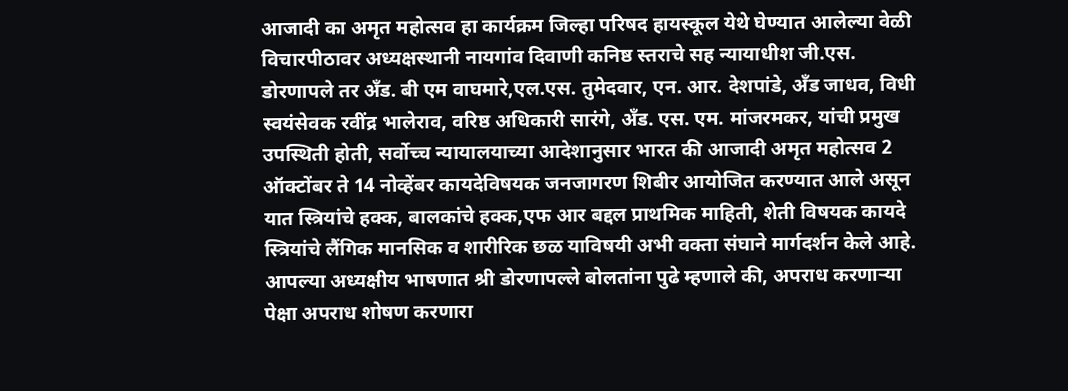आजादी का अमृत महोत्सव हा कार्यक्रम जिल्हा परिषद हायस्कूल येथे घेण्यात आलेल्या वेळी विचारपीठावर अध्यक्षस्थानी नायगांव दिवाणी कनिष्ठ स्तराचे सह न्यायाधीश जी.एस. डोरणापले तर अँड. बी एम वाघमारे,एल.एस. तुमेदवार, एन. आर. देशपांडे, अँड जाधव, विधी स्वयंसेवक रवींद्र भालेराव, वरिष्ठ अधिकारी सारंगे, अँड. एस. एम. मांजरमकर, यांची प्रमुख उपस्थिती होती, सर्वोच्च न्यायालयाच्या आदेशानुसार भारत की आजादी अमृत महोत्सव 2 ऑक्टोंबर ते 14 नोव्हेंबर कायदेविषयक जनजागरण शिबीर आयोजित करण्यात आले असून यात स्त्रियांचे हक्क, बालकांचे हक्क,एफ आर बद्दल प्राथमिक माहिती, शेती विषयक कायदे स्त्रियांचे लैंगिक मानसिक व शारीरिक छळ याविषयी अभी वक्ता संघाने मार्गदर्शन केले आहे.
आपल्या अध्यक्षीय भाषणात श्री डोरणापल्ले बोलतांना पुढे म्हणाले की, अपराध करणाऱ्या पेक्षा अपराध शोषण करणारा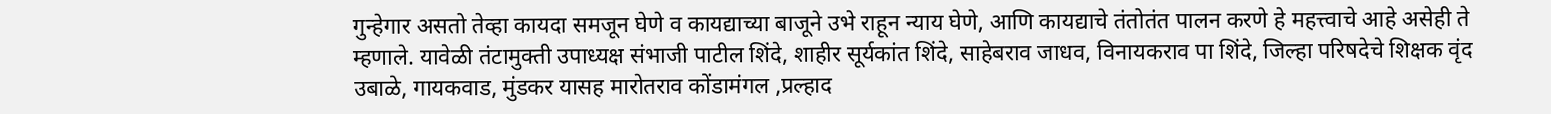गुन्हेगार असतो तेव्हा कायदा समजून घेणे व कायद्याच्या बाजूने उभे राहून न्याय घेणे, आणि कायद्याचे तंतोतंत पालन करणे हे महत्त्वाचे आहे असेही ते म्हणाले. यावेळी तंटामुक्ती उपाध्यक्ष संभाजी पाटील शिंदे, शाहीर सूर्यकांत शिंदे, साहेबराव जाधव, विनायकराव पा शिंदे, जिल्हा परिषदेचे शिक्षक वृंद उबाळे, गायकवाड, मुंडकर यासह मारोतराव कोंडामंगल ,प्रल्हाद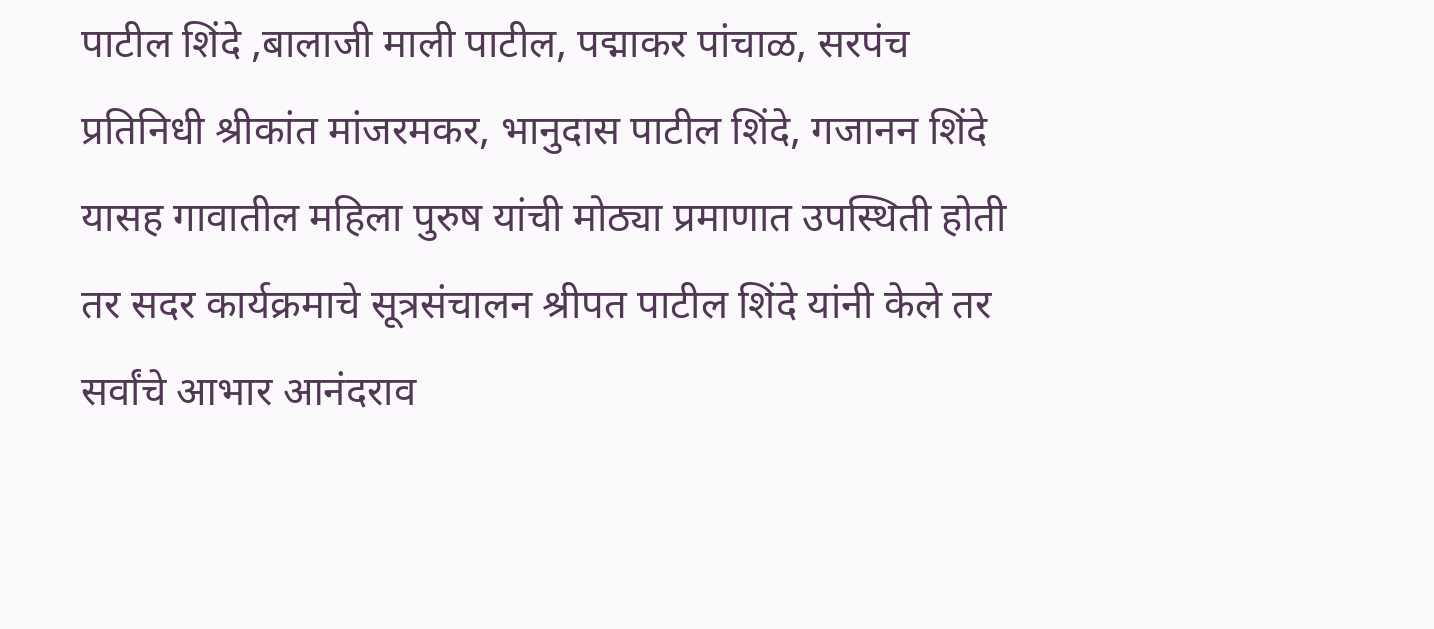पाटील शिंदे ,बालाजी माली पाटील, पद्माकर पांचाळ, सरपंच प्रतिनिधी श्रीकांत मांजरमकर, भानुदास पाटील शिंदे, गजानन शिंदे यासह गावातील महिला पुरुष यांची मोठ्या प्रमाणात उपस्थिती होती तर सदर कार्यक्रमाचे सूत्रसंचालन श्रीपत पाटील शिंदे यांनी केले तर सर्वांचे आभार आनंदराव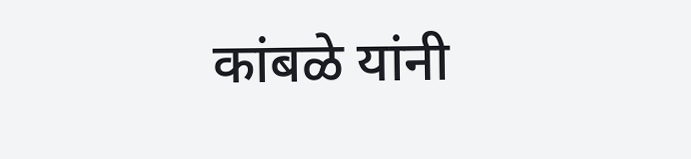कांबळे यांनी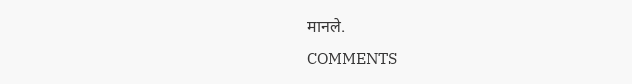मानले.
COMMENTS